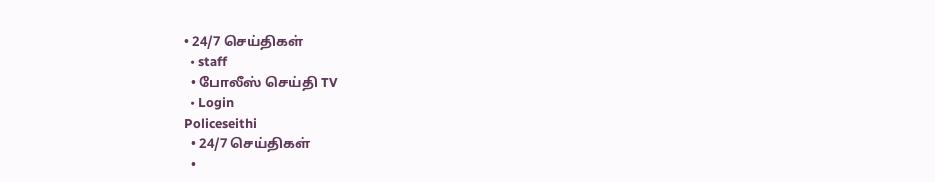• 24/7 செய்திகள்
  • staff
  • போலீஸ் செய்தி TV
  • Login
Policeseithi
  • 24/7 செய்திகள்
  •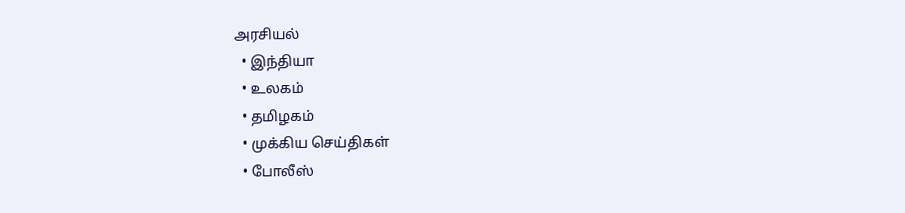அரசியல்
  • இந்தியா
  • உலகம்
  • தமிழகம்
  • முக்கிய செய்திகள்
  • போலீஸ்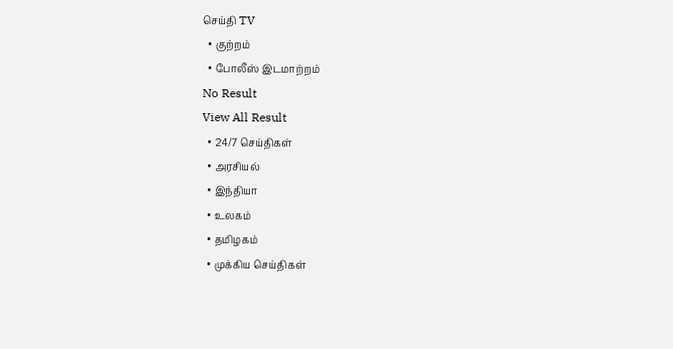செய்தி TV
  • குற்றம்
  • போலீஸ் இடமாற்றம்
No Result
View All Result
  • 24/7 செய்திகள்
  • அரசியல்
  • இந்தியா
  • உலகம்
  • தமிழகம்
  • முக்கிய செய்திகள்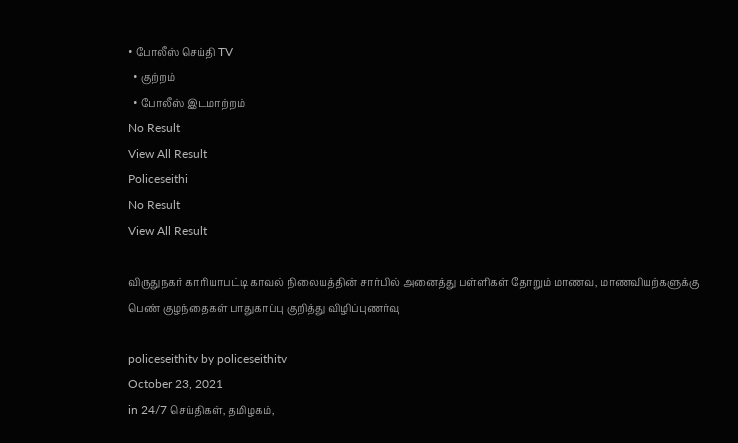• போலீஸ் செய்தி TV
  • குற்றம்
  • போலீஸ் இடமாற்றம்
No Result
View All Result
Policeseithi
No Result
View All Result

விருதுநகர் காரியாபட்டி காவல் நிலையத்தின் சார்பில் அனைத்து பள்ளிகள் தோறும் மாணவ, மாணவியற்களுக்கு பெண் குழந்தைகள் பாதுகாப்பு குறித்து விழிப்புணர்வு

policeseithitv by policeseithitv
October 23, 2021
in 24/7 செய்திகள், தமிழகம்,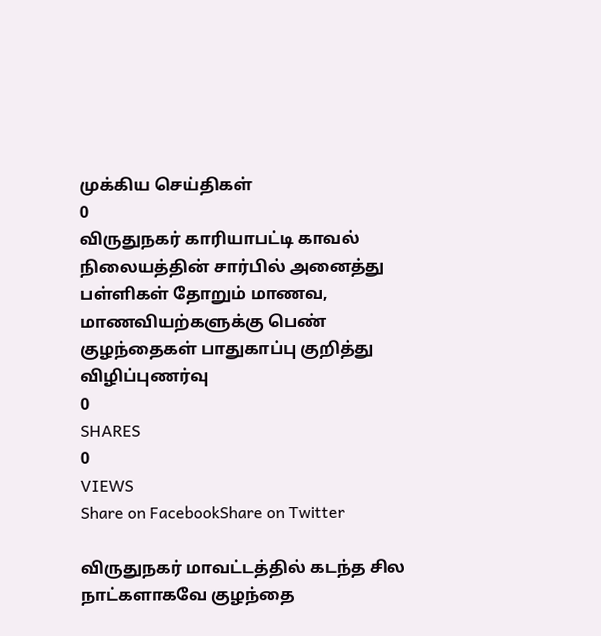முக்கிய செய்திகள்
0
விருதுநகர் காரியாபட்டி காவல் நிலையத்தின் சார்பில் அனைத்து பள்ளிகள் தோறும் மாணவ, மாணவியற்களுக்கு பெண் குழந்தைகள் பாதுகாப்பு குறித்து விழிப்புணர்வு
0
SHARES
0
VIEWS
Share on FacebookShare on Twitter

விருதுநகர் மாவட்டத்தில் கடந்த சில நாட்களாகவே குழந்தை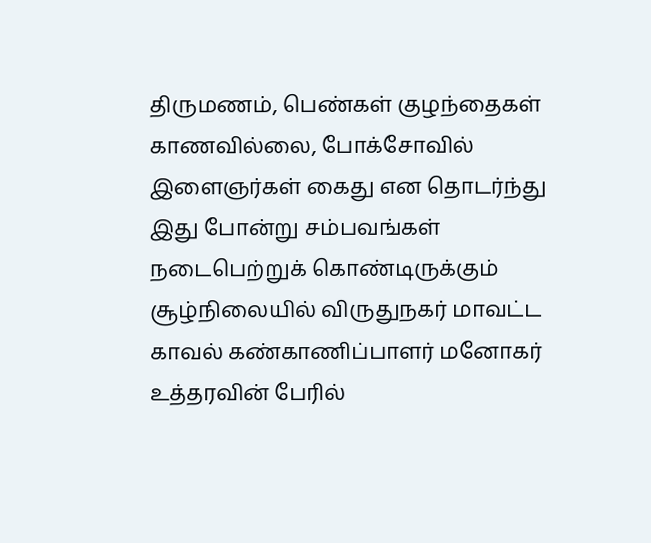திருமணம், பெண்கள் குழந்தைகள் காணவில்லை, போக்சோவில் இளைஞர்கள் கைது என தொடர்ந்து இது போன்று சம்பவங்கள் நடைபெற்றுக் கொண்டிருக்கும் சூழ்நிலையில் விருதுநகர் மாவட்ட காவல் கண்காணிப்பாளர் மனோகர் உத்தரவின் பேரில்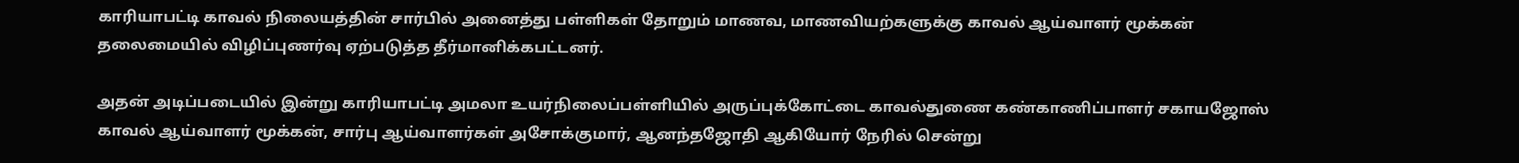காரியாபட்டி காவல் நிலையத்தின் சார்பில் அனைத்து பள்ளிகள் தோறும் மாணவ, மாணவியற்களுக்கு காவல் ஆய்வாளர் மூக்கன் தலைமையில் விழிப்புணர்வு ஏற்படுத்த தீர்மானிக்கபட்டனர்.

அதன் அடிப்படையில் இன்று காரியாபட்டி அமலா உயர்நிலைப்பள்ளியில் அருப்புக்கோட்டை காவல்துணை கண்காணிப்பாளர் சகாயஜோஸ் காவல் ஆய்வாளர் மூக்கன், சார்பு ஆய்வாளர்கள் அசோக்குமார், ஆனந்தஜோதி ஆகியோர் நேரில் சென்று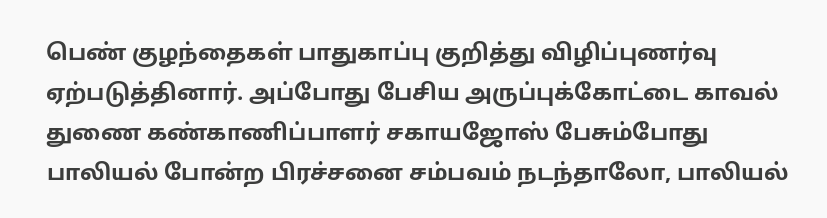பெண் குழந்தைகள் பாதுகாப்பு குறித்து விழிப்புணர்வு ஏற்படுத்தினார். அப்போது பேசிய அருப்புக்கோட்டை காவல் துணை கண்காணிப்பாளர் சகாயஜோஸ் பேசும்போது பாலியல் போன்ற பிரச்சனை சம்பவம் நடந்தாலோ, பாலியல்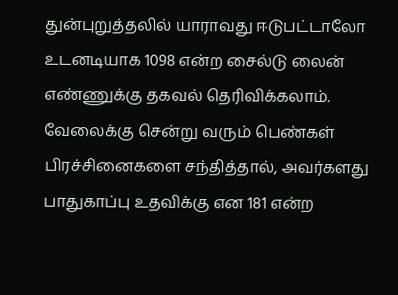துன்புறுத்தலில் யாராவது ஈடுபட்டாலோ உடனடியாக 1098 என்ற சைல்டு லைன் எண்ணுக்கு தகவல் தெரிவிக்கலாம். வேலைக்கு சென்று வரும் பெண்கள் பிரச்சினைகளை சந்தித்தால், அவர்களது பாதுகாப்பு உதவிக்கு என 181 என்ற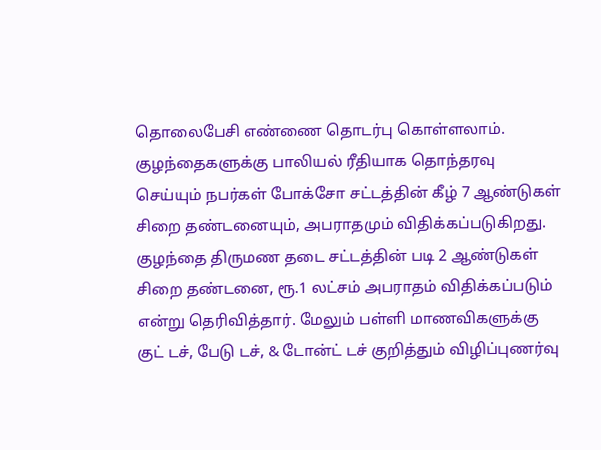தொலைபேசி எண்ணை தொடர்பு கொள்ளலாம். குழந்தைகளுக்கு பாலியல் ரீதியாக தொந்தரவு செய்யும் நபர்கள் போக்சோ சட்டத்தின் கீழ் 7 ஆண்டுகள் சிறை தண்டனையும், அபராதமும் விதிக்கப்படுகிறது. குழந்தை திருமண தடை சட்டத்தின் படி 2 ஆண்டுகள் சிறை தண்டனை, ரூ.1 லட்சம் அபராதம் விதிக்கப்படும் என்று தெரிவித்தார். மேலும் பள்ளி மாணவிகளுக்கு குட் டச், பேடு டச், & டோன்ட் டச் குறித்தும் விழிப்புணர்வு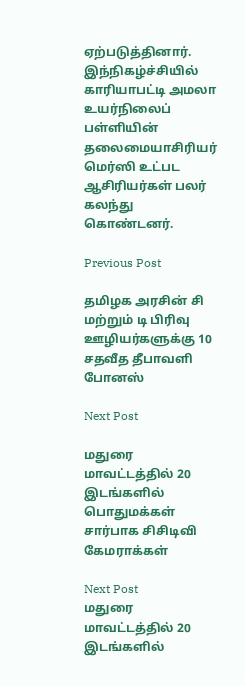ஏற்படுத்தினார். இந்நிகழ்ச்சியில் காரியாபட்டி அமலா உயர்நிலைப் பள்ளியின் தலைமையாசிரியர் மெர்ஸி உட்பட ஆசிரியர்கள் பலர் கலந்து கொண்டனர்.

Previous Post

தமிழக அரசின் சி மற்றும் டி பிரிவு ஊழியர்களுக்கு 10 சதவீத தீபாவளி போனஸ்

Next Post

மதுரை மாவட்டத்தில் 20 இடங்களில் பொதுமக்கள் சார்பாக சிசிடிவி கேமராக்கள்

Next Post
மதுரை மாவட்டத்தில் 20 இடங்களில்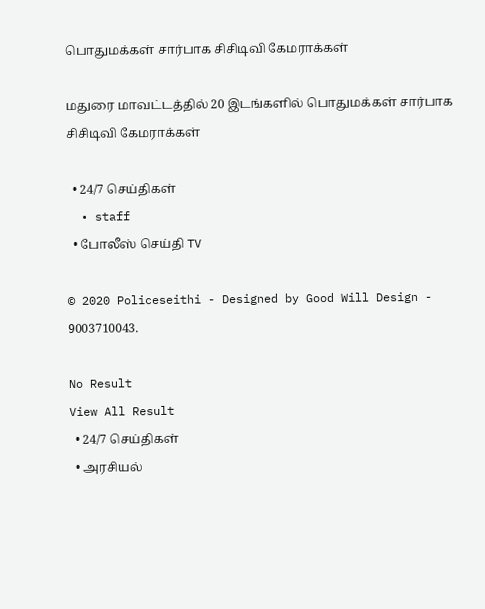பொதுமக்கள் சார்பாக சிசிடிவி கேமராக்கள்

மதுரை மாவட்டத்தில் 20 இடங்களில் பொதுமக்கள் சார்பாக சிசிடிவி கேமராக்கள்

  • 24/7 செய்திகள்
  • staff
  • போலீஸ் செய்தி TV

© 2020 Policeseithi - Designed by Good Will Design - 9003710043.

No Result
View All Result
  • 24/7 செய்திகள்
  • அரசியல்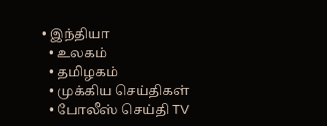• இந்தியா
  • உலகம்
  • தமிழகம்
  • முக்கிய செய்திகள்
  • போலீஸ் செய்தி TV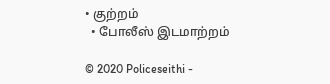• குற்றம்
  • போலீஸ் இடமாற்றம்

© 2020 Policeseithi -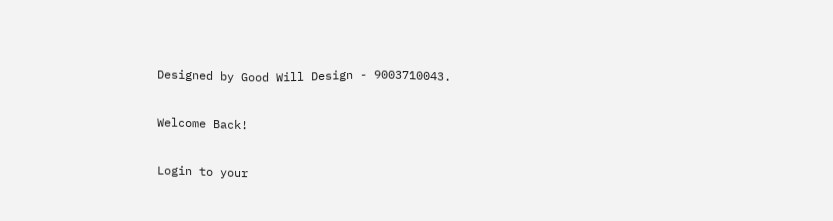Designed by Good Will Design - 9003710043.

Welcome Back!

Login to your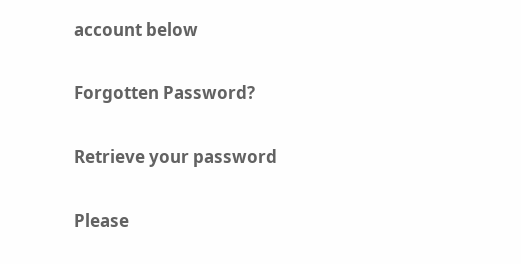account below

Forgotten Password?

Retrieve your password

Please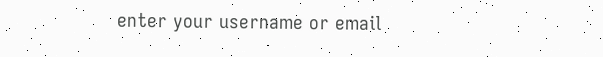enter your username or email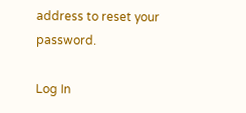address to reset your password.

Log In